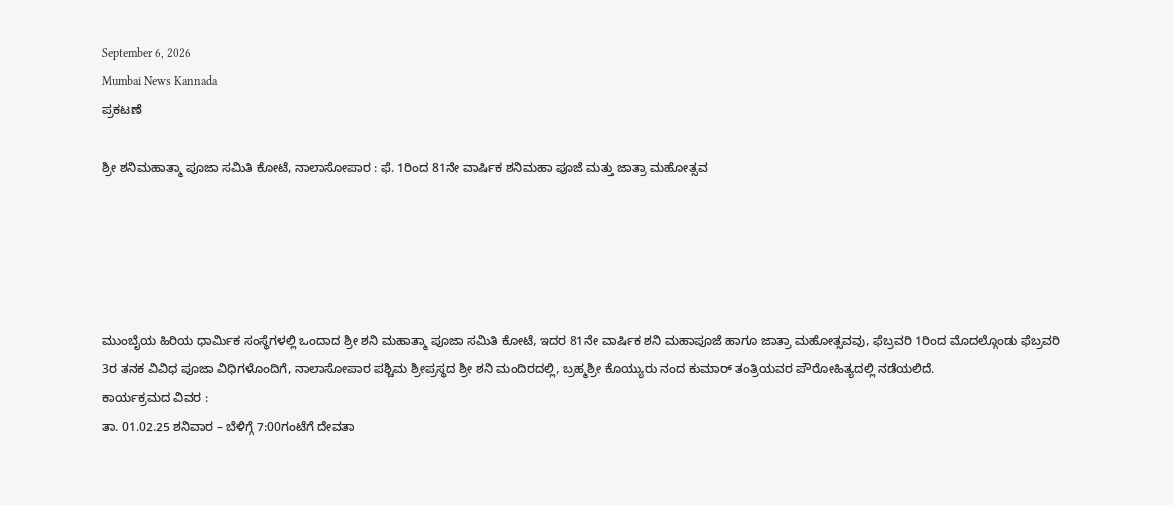September 6, 2026
Mumbai News Kannada
ಪ್ರಕಟಣೆ

ಶ್ರೀ ಶನಿಮಹಾತ್ಮಾ ಪೂಜಾ ಸಮಿತಿ ಕೋಟೆ, ನಾಲಾಸೋಪಾರ : ಫೆ. 1ರಿಂದ 81ನೇ ವಾರ್ಷಿಕ ಶನಿಮಹಾ ಪೂಜೆ ಮತ್ತು ಜಾತ್ರಾ ಮಹೋತ್ಸವ





ಮುಂಬೈಯ ಹಿರಿಯ ಧಾರ್ಮಿಕ ಸಂಸ್ಥೆಗಳಲ್ಲಿ ಒಂದಾದ ಶ್ರೀ ಶನಿ ಮಹಾತ್ಮಾ ಪೂಜಾ ಸಮಿತಿ ಕೋಟೆ, ಇದರ 81ನೇ ವಾರ್ಷಿಕ ಶನಿ ಮಹಾಪೂಜೆ ಹಾಗೂ ಜಾತ್ರಾ ಮಹೋತ್ಸವವು, ಫೆಬ್ರವರಿ 1ರಿಂದ ಮೊದಲ್ಗೊಂಡು ಫೆಬ್ರವರಿ 3ರ ತನಕ ವಿವಿಧ ಪೂಜಾ ವಿಧಿಗಳೊಂದಿಗೆ, ನಾಲಾಸೋಪಾರ ಪಶ್ಚಿಮ ಶ್ರೀಪ್ರಸ್ಥದ ಶ್ರೀ ಶನಿ ಮಂದಿರದಲ್ಲಿ, ಬ್ರಹ್ಮಶ್ರೀ ಕೊಯ್ಯುರು ನಂದ ಕುಮಾರ್ ತಂತ್ರಿಯವರ ಪೌರೋಹಿತ್ಯದಲ್ಲಿ ನಡೆಯಲಿದೆ.
ಕಾರ್ಯಕ್ರಮದ ವಿವರ :
ತಾ. 01.02.25 ಶನಿವಾರ – ಬೆಳಿಗ್ಗೆ 7:00ಗಂಟೆಗೆ ದೇವತಾ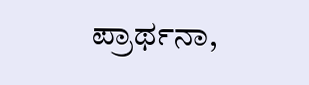ಪ್ರಾರ್ಥನಾ,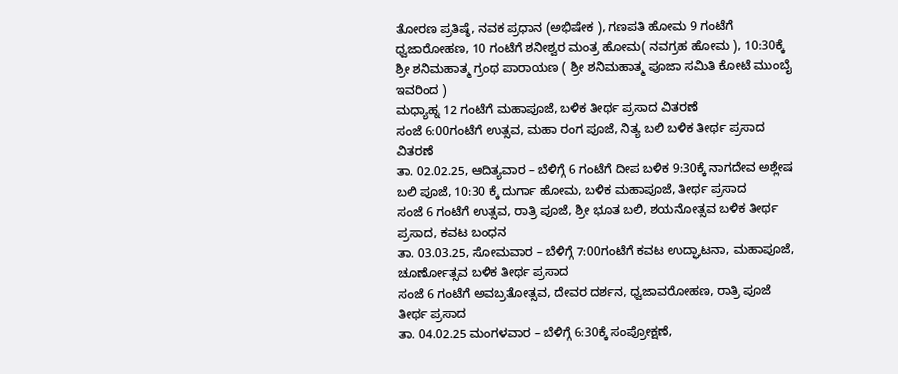ತೋರಣ ಪ್ರತಿಷ್ಠೆ, ನವಕ ಪ್ರಧಾನ (ಅಭಿಷೇಕ ), ಗಣಪತಿ ಹೋಮ 9 ಗಂಟೆಗೆ ಧ್ವಜಾರೋಹಣ, 10 ಗಂಟೆಗೆ ಶನೀಶ್ವರ ಮಂತ್ರ ಹೋಮ( ನವಗ್ರಹ ಹೋಮ ), 10:30ಕ್ಕೆ ಶ್ರೀ ಶನಿಮಹಾತ್ಮ ಗ್ರಂಥ ಪಾರಾಯಣ ( ಶ್ರೀ ಶನಿಮಹಾತ್ಮ ಪೂಜಾ ಸಮಿತಿ ಕೋಟೆ ಮುಂಬೈ ಇವರಿಂದ )
ಮಧ್ಯಾಹ್ನ 12 ಗಂಟೆಗೆ ಮಹಾಪೂಜೆ, ಬಳಿಕ ತೀರ್ಥ ಪ್ರಸಾದ ವಿತರಣೆ
ಸಂಜೆ 6:00ಗಂಟೆಗೆ ಉತ್ಸವ, ಮಹಾ ರಂಗ ಪೂಜೆ, ನಿತ್ಯ ಬಲಿ ಬಳಿಕ ತೀರ್ಥ ಪ್ರಸಾದ ವಿತರಣೆ
ತಾ. 02.02.25, ಆದಿತ್ಯವಾರ – ಬೆಳಿಗ್ಗೆ 6 ಗಂಟೆಗೆ ದೀಪ ಬಳಿಕ 9:30ಕ್ಕೆ ನಾಗದೇವ ಅಶ್ಲೇಷ ಬಲಿ ಪೂಜೆ, 10:30 ಕ್ಕೆ ದುರ್ಗಾ ಹೋಮ, ಬಳಿಕ ಮಹಾಪೂಜೆ, ತೀರ್ಥ ಪ್ರಸಾದ
ಸಂಜೆ 6 ಗಂಟೆಗೆ ಉತ್ಸವ, ರಾತ್ರಿ ಪೂಜೆ, ಶ್ರೀ ಭೂತ ಬಲಿ, ಶಯನೋತ್ಸವ ಬಳಿಕ ತೀರ್ಥ ಪ್ರಸಾದ, ಕವಟ ಬಂಧನ
ತಾ. 03.03.25, ಸೋಮವಾರ – ಬೆಳಿಗ್ಗೆ 7:00ಗಂಟೆಗೆ ಕವಟ ಉದ್ಘಾಟನಾ, ಮಹಾಪೂಜೆ, ಚೂರ್ಣೋತ್ಸವ ಬಳಿಕ ತೀರ್ಥ ಪ್ರಸಾದ
ಸಂಜೆ 6 ಗಂಟೆಗೆ ಅವಬ್ರತೋತ್ಸವ, ದೇವರ ದರ್ಶನ, ಧ್ವಜಾವರೋಹಣ, ರಾತ್ರಿ ಪೂಜೆ ತೀರ್ಥ ಪ್ರಸಾದ
ತಾ. 04.02.25 ಮಂಗಳವಾರ – ಬೆಳಿಗ್ಗೆ 6:30ಕ್ಕೆ ಸಂಪ್ರೋಕ್ಷಣೆ,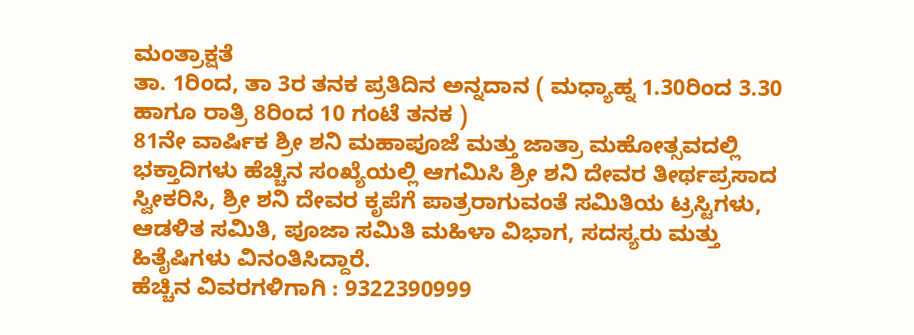ಮಂತ್ರಾಕ್ಷತೆ
ತಾ. 1ರಿಂದ, ತಾ 3ರ ತನಕ ಪ್ರತಿದಿನ ಅನ್ನದಾನ ( ಮಧ್ಯಾಹ್ನ 1.30ರಿಂದ 3.30 ಹಾಗೂ ರಾತ್ರಿ 8ರಿಂದ 10 ಗಂಟೆ ತನಕ )
81ನೇ ವಾರ್ಷಿಕ ಶ್ರೀ ಶನಿ ಮಹಾಪೂಜೆ ಮತ್ತು ಜಾತ್ರಾ ಮಹೋತ್ಸವದಲ್ಲಿ ಭಕ್ತಾದಿಗಳು ಹೆಚ್ಚಿನ ಸಂಖ್ಯೆಯಲ್ಲಿ ಆಗಮಿಸಿ ಶ್ರೀ ಶನಿ ದೇವರ ತೀರ್ಥಪ್ರಸಾದ ಸ್ವೀಕರಿಸಿ, ಶ್ರೀ ಶನಿ ದೇವರ ಕೃಪೆಗೆ ಪಾತ್ರರಾಗುವಂತೆ ಸಮಿತಿಯ ಟ್ರಸ್ಟಿಗಳು, ಆಡಳಿತ ಸಮಿತಿ, ಪೂಜಾ ಸಮಿತಿ ಮಹಿಳಾ ವಿಭಾಗ, ಸದಸ್ಯರು ಮತ್ತು ಹಿತೈಷಿಗಳು ವಿನಂತಿಸಿದ್ದಾರೆ.
ಹೆಚ್ಚಿನ ವಿವರಗಳಿಗಾಗಿ : 9322390999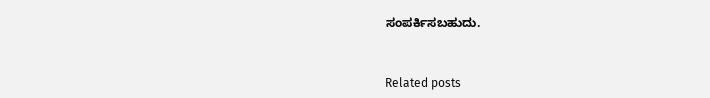ಸಂಪರ್ಕಿಸಬಹುದು.



Related posts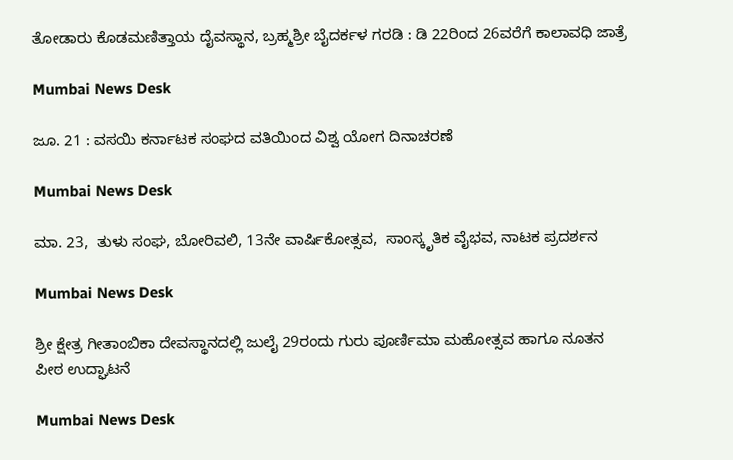ತೋಡಾರು ಕೊಡಮಣಿತ್ತಾಯ ದೈವಸ್ಥಾನ, ಬ್ರಹ್ಮಶ್ರೀ ಬೈದರ್ಕಳ ಗರಡಿ : ಡಿ 22ರಿಂದ 26ವರೆಗೆ ಕಾಲಾವಧಿ ಜಾತ್ರೆ

Mumbai News Desk

ಜೂ. 21 : ವಸಯಿ ಕರ್ನಾಟಕ ಸಂಘದ ವತಿಯಿಂದ ವಿಶ್ವ ಯೋಗ ದಿನಾಚರಣೆ

Mumbai News Desk

ಮಾ. 23,  ತುಳು ಸಂಘ, ಬೋರಿವಲಿ, 13ನೇ ವಾರ್ಷಿಕೋತ್ಸವ,  ಸಾಂಸ್ಕೃತಿಕ ವೈಭವ, ನಾಟಕ ಪ್ರದರ್ಶನ

Mumbai News Desk

ಶ್ರೀ ಕ್ಷೇತ್ರ ಗೀತಾಂಬಿಕಾ ದೇವಸ್ಥಾನದಲ್ಲಿ ಜುಲೈ 29ರಂದು ಗುರು ಪೂರ್ಣಿಮಾ ಮಹೋತ್ಸವ ಹಾಗೂ ನೂತನ ಪೀಠ ಉದ್ಘಾಟನೆ

Mumbai News Desk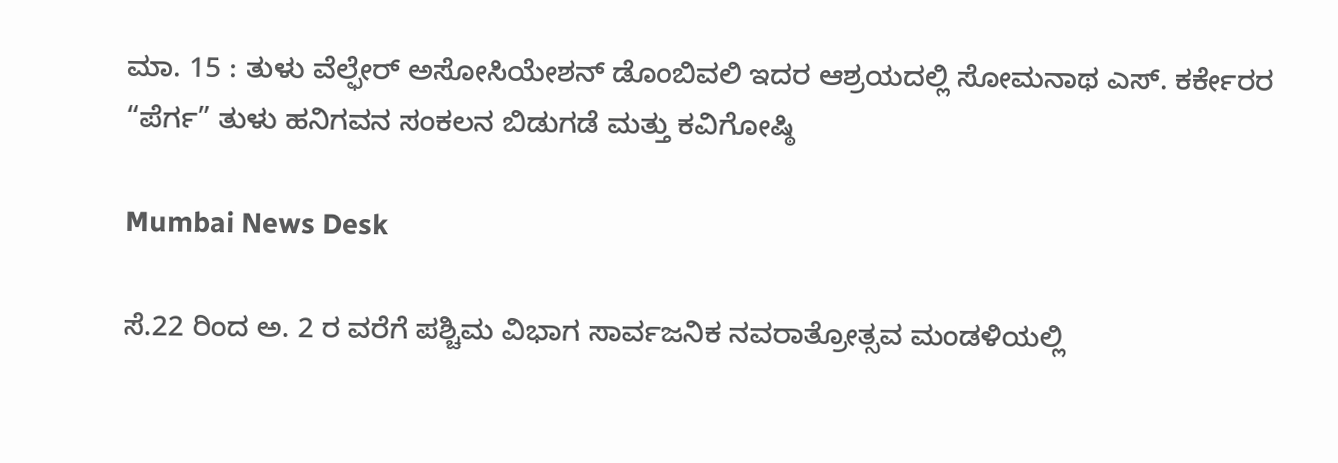ಮಾ. 15 : ತುಳು ವೆಲ್ಫೇರ್ ಅಸೋಸಿಯೇಶನ್ ಡೊಂಬಿವಲಿ ಇದರ ಆಶ್ರಯದಲ್ಲಿ ಸೋಮನಾಥ ಎಸ್. ಕರ್ಕೇರರ “ಪೆರ್ಗ” ತುಳು ಹನಿಗವನ ಸಂಕಲನ ಬಿಡುಗಡೆ ಮತ್ತು ಕವಿಗೋಷ್ಠಿ

Mumbai News Desk

ಸೆ.22 ರಿಂದ ಅ. 2 ರ ವರೆಗೆ ಪಶ್ಚಿಮ ವಿಭಾಗ ಸಾರ್ವಜನಿಕ ನವರಾತ್ರೋತ್ಸವ ಮಂಡಳಿಯಲ್ಲಿ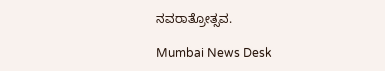ನವರಾತ್ರೋತ್ಸವ.

Mumbai News Desk